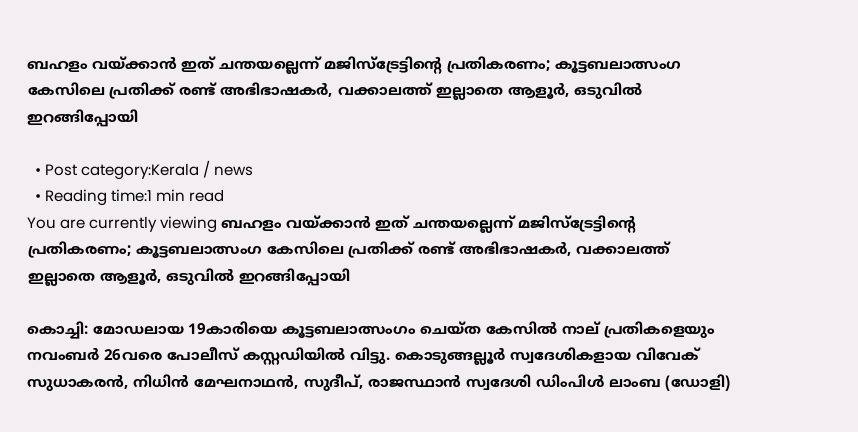ബഹളം വയ്ക്കാൻ ഇത് ചന്തയല്ലെന്ന് മജിസ്ട്രേട്ടിൻ്റെ പ്രതികരണം; കൂട്ടബലാത്സംഗ കേസിലെ പ്രതിക്ക് രണ്ട് അഭിഭാഷകർ, വക്കാലത്ത് ഇല്ലാതെ ആളൂർ, ഒടുവിൽ ഇറങ്ങിപ്പോയി

  • Post category:Kerala / news
  • Reading time:1 min read
You are currently viewing ബഹളം വയ്ക്കാൻ ഇത് ചന്തയല്ലെന്ന് മജിസ്ട്രേട്ടിൻ്റെ പ്രതികരണം; കൂട്ടബലാത്സംഗ കേസിലെ പ്രതിക്ക് രണ്ട് അഭിഭാഷകർ, വക്കാലത്ത് ഇല്ലാതെ ആളൂർ, ഒടുവിൽ ഇറങ്ങിപ്പോയി

കൊച്ചി: മോഡലായ 19കാരിയെ കൂട്ടബലാത്സംഗം ചെയ്‌ത കേസില്‍ നാല് പ്രതികളെയും നവംബര്‍ 26വരെ പോലീസ് കസ്റ്റഡിയില്‍ വിട്ടു. കൊടുങ്ങല്ലൂര്‍ സ്വദേശികളായ വിവേക് സുധാകരന്‍, നിധിന്‍ മേഘനാഥന്‍, സുദീപ്, രാജസ്ഥാന്‍ സ്വദേശി ഡിംപിള്‍ ലാംബ (ഡോളി)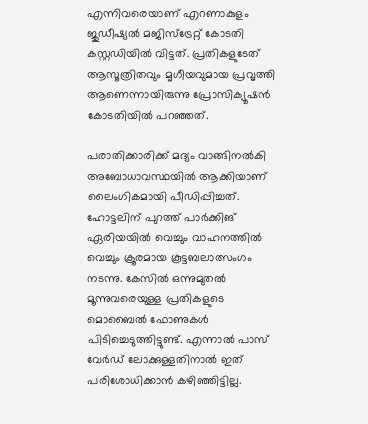എന്നിവരെയാണ് എറണാകുളം ജുഡീഷ്യല്‍ മജിസ്‌ട്രേറ്റ് കോടതി കസ്റ്റഡിയില്‍ വിട്ടത്. പ്രതികളുടേത് ആസൂത്രിതവും മൃഗീയവുമായ പ്രവൃത്തി ആണെന്നായിരുന്നു പ്രോസിക്യൂഷന്‍ കോടതിയില്‍ പറഞ്ഞത്.

പരാതിക്കാരിക്ക് മദ്യം വാങ്ങിനല്‍കി അബോധാവസ്ഥയിൽ ആക്കിയാണ് ലൈംഗികമായി പീഡിപ്പിച്ചത്. ഹോട്ടലിന് പുറത്ത് പാര്‍ക്കിങ് ഏരിയയില്‍ വെച്ചും വാഹനത്തില്‍ വെച്ചും ക്രൂരമായ കൂട്ടബലാത്സംഗം നടന്നു. കേസില്‍ ഒന്നുമുതല്‍ മൂന്നുവരെയുള്ള പ്രതികളുടെ മൊബൈല്‍ ഫോണുകള്‍ പിടിച്ചെടുത്തിട്ടുണ്ട്. എന്നാല്‍ പാസ് വേര്‍ഡ് ലോക്കുള്ളതിനാല്‍ ഇത് പരിശോധിക്കാന്‍ കഴിഞ്ഞിട്ടില്ല.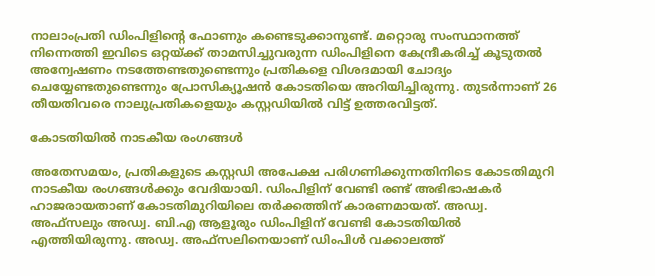നാലാംപ്രതി ഡിംപിളിൻ്റെ ഫോണും കണ്ടെടുക്കാനുണ്ട്. മറ്റൊരു സംസ്ഥാനത്ത് നിന്നെത്തി ഇവിടെ ഒറ്റയ്ക്ക് താമസിച്ചുവരുന്ന ഡിംപിളിനെ കേന്ദ്രീകരിച്ച് കൂടുതല്‍ അന്വേഷണം നടത്തേണ്ടതുണ്ടെന്നും പ്രതികളെ വിശദമായി ചോദ്യം ചെയ്യേണ്ടതുണ്ടെന്നും പ്രോസിക്യൂഷന്‍ കോടതിയെ അറിയിച്ചിരുന്നു. തുടര്‍ന്നാണ് 26 തീയതിവരെ നാലുപ്രതികളെയും കസ്റ്റഡിയില്‍ വിട്ട് ഉത്തരവിട്ടത്.

കോടതിയിൽ നാടകീയ രംഗങ്ങൾ

അതേസമയം, പ്രതികളുടെ കസ്റ്റഡി അപേക്ഷ പരിഗണിക്കുന്നതിനിടെ കോടതിമുറി നാടകീയ രംഗങ്ങള്‍ക്കും വേദിയായി. ഡിംപിളിന് വേണ്ടി രണ്ട് അഭിഭാഷകര്‍ ഹാജരായതാണ് കോടതിമുറിയിലെ തര്‍ക്കത്തിന് കാരണമായത്. അഡ്വ. അഫ്‌സലും അഡ്വ. ബി.എ ആളൂരും ഡിംപിളിന് വേണ്ടി കോടതിയില്‍ എത്തിയിരുന്നു. അഡ്വ. അഫ്‌സലിനെയാണ് ഡിംപിള്‍ വക്കാലത്ത്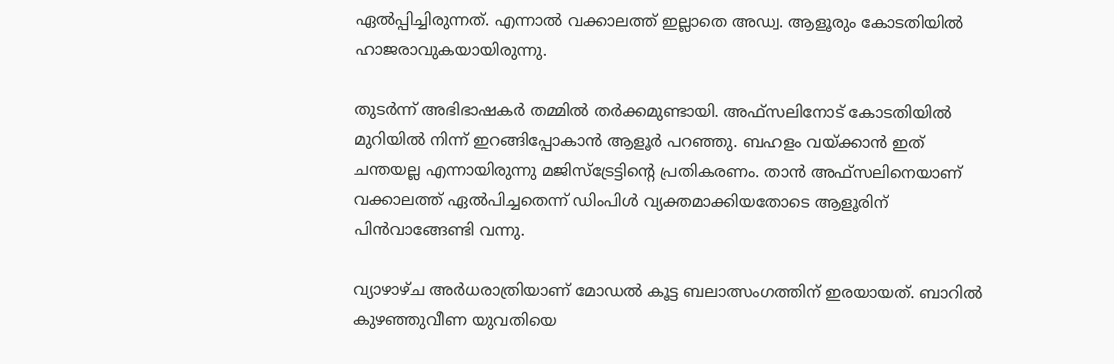ഏല്‍പ്പിച്ചിരുന്നത്. എന്നാല്‍ വക്കാലത്ത് ഇല്ലാതെ അഡ്വ. ആളൂരും കോടതിയില്‍ ഹാജരാവുകയായിരുന്നു.

തുടര്‍ന്ന് അഭിഭാഷകര്‍ തമ്മില്‍ തര്‍ക്കമുണ്ടായി. അഫ്‌സലിനോട് കോടതിയിൽ മുറിയിൽ നിന്ന് ഇറങ്ങിപ്പോകാൻ ആളൂർ പറഞ്ഞു. ബഹളം വയ്ക്കാൻ ഇത് ചന്തയല്ല എന്നായിരുന്നു മജിസ്ട്രേട്ടിൻ്റെ പ്രതികരണം. താൻ അഫ്‌സലിനെയാണ് വക്കാലത്ത് ഏൽപിച്ചതെന്ന് ഡിംപിൾ വ്യക്തമാക്കിയതോടെ ആളൂരിന് പിൻവാങ്ങേണ്ടി വന്നു.

വ്യാഴാഴ്‌ച അർധരാത്രിയാണ് മോഡൽ കൂട്ട ബലാത്സംഗത്തിന് ഇരയായത്. ബാറിൽ കുഴഞ്ഞുവീണ യുവതിയെ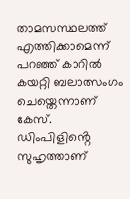താമസസ്ഥലത്ത് എത്തിക്കാമെന്ന് പറഞ്ഞ് കാറിൽ കയറ്റി ബലാത്സംഗം ചെയ്തെന്നാണ് കേസ്. ഡിംപിളിൻ്റെ സുഹൃത്താണ്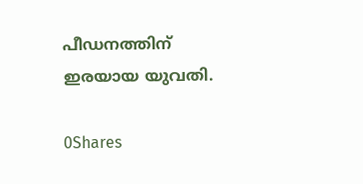പീഡനത്തിന് ഇരയായ യുവതി.

0Shares